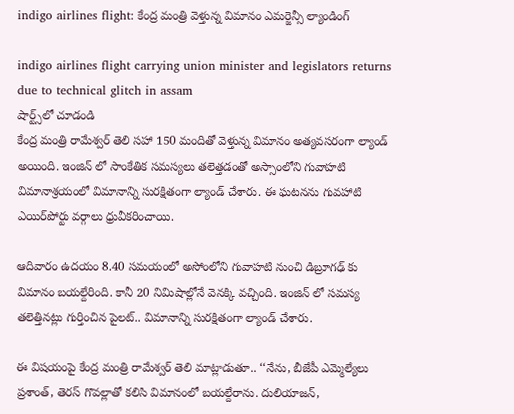indigo airlines flight: కేంద్ర మంత్రి వెళ్తున్న విమానం ఎమర్జెన్సీ ల్యాండింగ్

indigo airlines flight carrying union minister and legislators returns due to technical glitch in assam
షార్ట్స్‌లో చూడండి
కేంద్ర మంత్రి రామేశ్వర్‌ తెలి సహా 150 మందితో వెళ్తున్న విమానం అత్యవసరంగా ల్యాండ్‌ అయింది. ఇంజిన్ లో సాంకేతిక సమస్యలు తలెత్తడంతో అస్సాంలోని గువాహటి విమానాశ్రయంలో విమానాన్ని సురక్షితంగా ల్యాండ్ చేశారు. ఈ ఘటనను గువహాటి ఎయిర్‌పోర్టు వర్గాలు ధ్రువీకరించాయి.

ఆదివారం ఉదయం 8.40 సమయంలో అసోంలోని గువాహటి నుంచి డిబ్రూగఢ్ కు విమానం బయల్దేరింది. కానీ 20 నిమిషాల్లోనే వెనక్కి వచ్చింది. ఇంజిన్ లో సమస్య తలెత్తినట్లు గుర్తించిన పైలట్.. విమానాన్ని సురక్షితంగా ల్యాండ్ చేశారు.

ఈ విషయంపై కేంద్ర మంత్రి రామేశ్వర్‌ తెలి మాట్లాడుతూ.. ‘‘నేను, బీజేపీ ఎమ్మెల్యేలు ప్రశాంత్‌, తెరస్‌ గొవల్లాతో కలిసి విమానంలో బయల్దేరాను. దులియాజన్‌,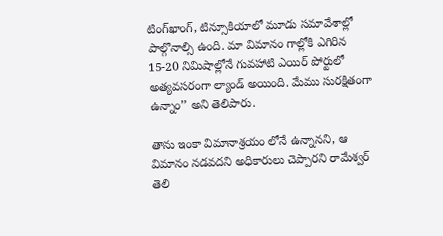టింగ్‌ఖాంగ్‌, టిన్సూకియాలో మూడు సమావేశాల్లో పాల్గొనాల్సి ఉంది. మా విమానం గాల్లోకి ఎగిరిన 15-20 నిమిషాల్లోనే గువహాటి ఎయిర్ పోర్టులో అత్యవసరంగా ల్యాండ్ అయింది. మేము సురక్షితంగా ఉన్నాం’’ అని తెలిపారు.

తాను ఇంకా విమానాశ్రయం లోనే ఉన్నానని, ఆ విమానం నడవదని అధికారులు చెప్పారని రామేశ్వర్ తెలి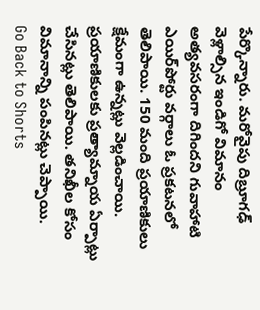పేర్కొన్నారు. మరోవైపు దిబ్రూగఢ్‌ వెళ్లాల్సిన ఇండిగో విమానం అత్యవసరంగా దిగిందని గువాహాటి ఎయిర్‌పోర్టు వర్గాలు ఓ ప్రకటనలో తెలిపాయి. 150 మంది ప్రయాణికులు క్షేమంగా ఉన్నట్లు వెల్లడించాయి. ప్రయాణికులకు ప్రత్యామ్నాయ ఏర్పాట్లు చేసినట్లు తెలిపాయి. తనిఖీల కోసం విమానాన్ని పంపినట్లు చెప్పాయి.
Go Back to Shorts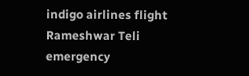indigo airlines flight
Rameshwar Teli
emergency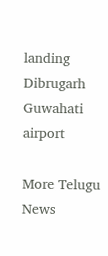landing
Dibrugarh
Guwahati airport

More Telugu News